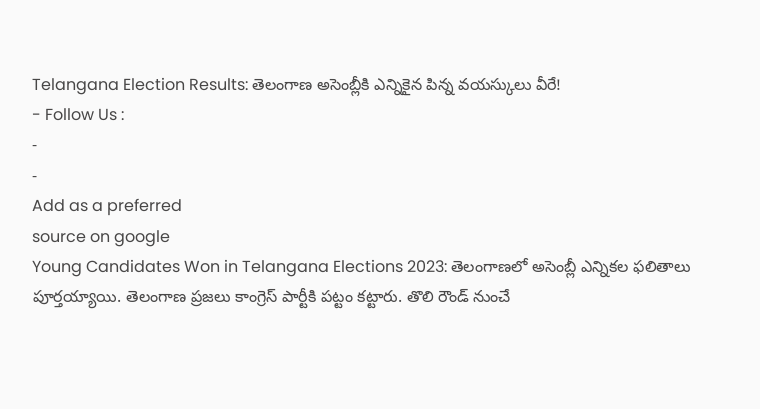Telangana Election Results: తెలంగాణ అసెంబ్లీకి ఎన్నికైన పిన్న వయస్కులు వీరే!
- Follow Us :
-
-
Add as a preferred
source on google
Young Candidates Won in Telangana Elections 2023: తెలంగాణలో అసెంబ్లీ ఎన్నికల ఫలితాలు పూర్తయ్యాయి. తెలంగాణ ప్రజలు కాంగ్రెస్ పార్టీకి పట్టం కట్టారు. తొలి రౌండ్ నుంచే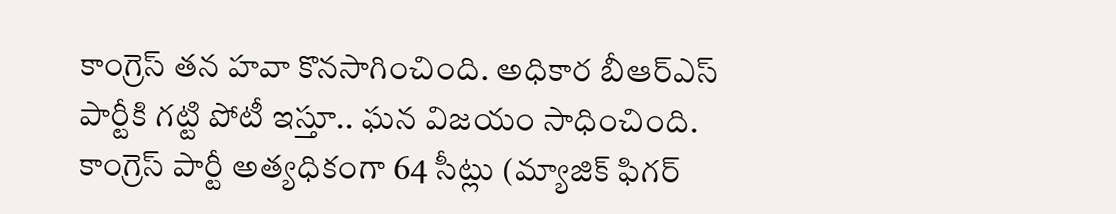కాంగ్రెస్ తన హవా కొనసాగించింది. అధికార బీఆర్ఎస్ పార్టీకి గట్టి పోటీ ఇస్తూ.. ఘన విజయం సాధించింది. కాంగ్రెస్ పార్టీ అత్యధికంగా 64 సీట్లు (మ్యాజిక్ ఫిగర్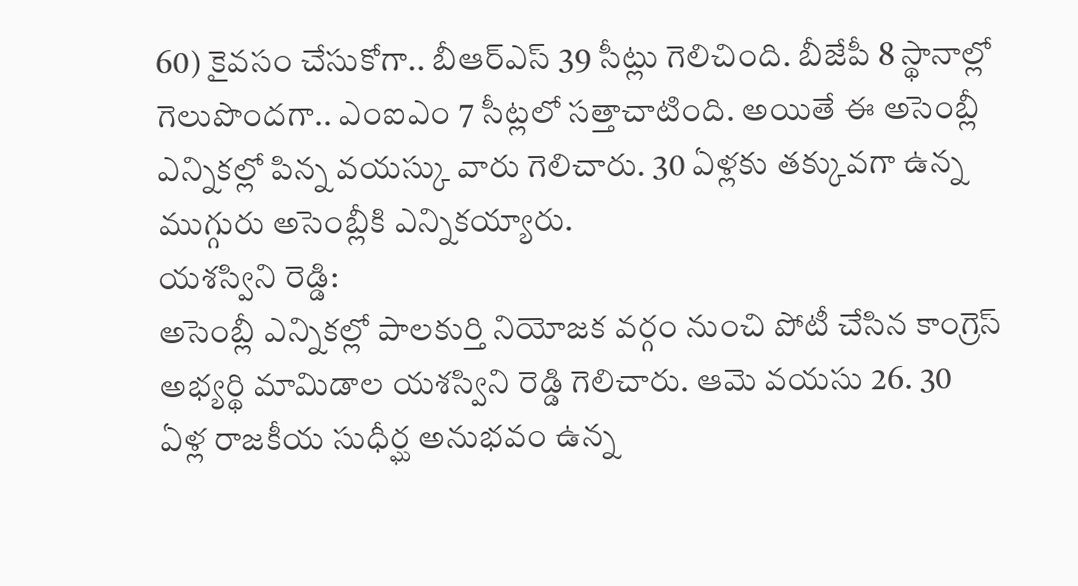60) కైవసం చేసుకోగా.. బీఆర్ఎస్ 39 సీట్లు గెలిచింది. బీజేపీ 8 స్థానాల్లో గెలుపొందగా.. ఎంఐఎం 7 సీట్లలో సత్తాచాటింది. అయితే ఈ అసెంబ్లీ ఎన్నికల్లో పిన్న వయస్కు వారు గెలిచారు. 30 ఏళ్లకు తక్కువగా ఉన్న ముగ్గురు అసెంబ్లీకి ఎన్నికయ్యారు.
యశస్విని రెడ్డి:
అసెంబ్లీ ఎన్నికల్లో పాలకుర్తి నియోజక వర్గం నుంచి పోటీ చేసిన కాంగ్రెస్ అభ్యర్థి మామిడాల యశస్విని రెడ్డి గెలిచారు. ఆమె వయసు 26. 30 ఏళ్ల రాజకీయ సుధీర్ఘ అనుభవం ఉన్న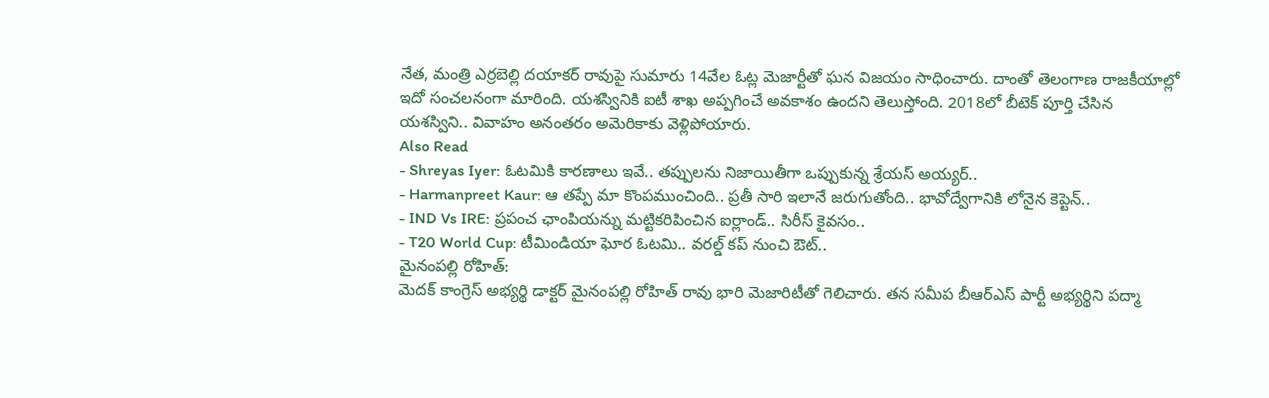నేత, మంత్రి ఎర్రబెల్లి దయాకర్ రావుపై సుమారు 14వేల ఓట్ల మెజార్టీతో ఘన విజయం సాధించారు. దాంతో తెలంగాణ రాజకీయాల్లో ఇదో సంచలనంగా మారింది. యశస్వినికి ఐటీ శాఖ అప్పగించే అవకాశం ఉందని తెలుస్తోంది. 2018లో బీటెక్ పూర్తి చేసిన యశస్విని.. వివాహం అనంతరం అమెరికాకు వెళ్లిపోయారు.
Also Read
- Shreyas Iyer: ఓటమికి కారణాలు ఇవే.. తప్పులను నిజాయితీగా ఒప్పుకున్న శ్రేయస్ అయ్యర్..
- Harmanpreet Kaur: ఆ తప్పే మా కొంపముంచింది.. ప్రతీ సారి ఇలానే జరుగుతోంది.. భావోద్వేగానికి లోనైన కెప్టెన్..
- IND Vs IRE: ప్రపంచ ఛాంపియన్ను మట్టికరిపించిన ఐర్లాండ్.. సిరీస్ కైవసం..
- T20 World Cup: టీమిండియా ఘోర ఓటమి.. వరల్డ్ కప్ నుంచి ఔట్..
మైనంపల్లి రోహిత్:
మెదక్ కాంగ్రెస్ అభ్యర్థి డాక్టర్ మైనంపల్లి రోహిత్ రావు భారి మెజారిటీతో గెలిచారు. తన సమీప బీఆర్ఎస్ పార్టీ అభ్యర్థిని పద్మా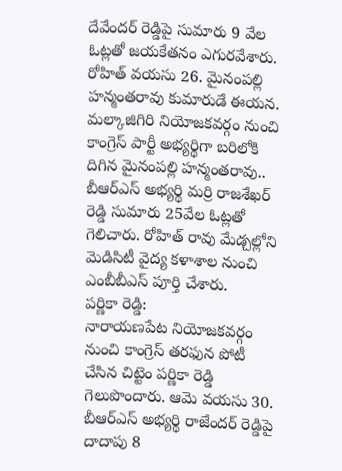దేవేందర్ రెడ్డిపై సుమారు 9 వేల ఓట్లతో జయకేతనం ఎగురవేశారు. రోహిత్ వయసు 26. మైనంపల్లి హన్మంతరావు కుమారుడే ఈయన. మల్కాజిగిరి నియోజకవర్గం నుంచి కాంగ్రెస్ పార్టీ అభ్యర్థిగా బరిలోకి దిగిన మైనంపల్లి హన్మంతరావు.. బీఆర్ఎస్ అభ్యర్థి మర్రి రాజశేఖర్ రెడ్డి సుమారు 25వేల ఓట్లతో గెలిచారు. రోహిత్ రావు మేడ్చల్లోని మెడిసిటీ వైద్య కళాశాల నుంచి ఎంబీబీఎస్ పూర్తి చేశారు.
పర్ణికా రెడ్డి:
నారాయణపేట నియోజకవర్గం నుంచి కాంగ్రెస్ తరఫున పోటీ చేసిన చిట్టెం పర్ణికా రెడ్డి గెలుపొందారు. ఆమె వయసు 30. బీఆర్ఎస్ అభ్యర్థి రాజేందర్ రెడ్డిపై దాదాపు 8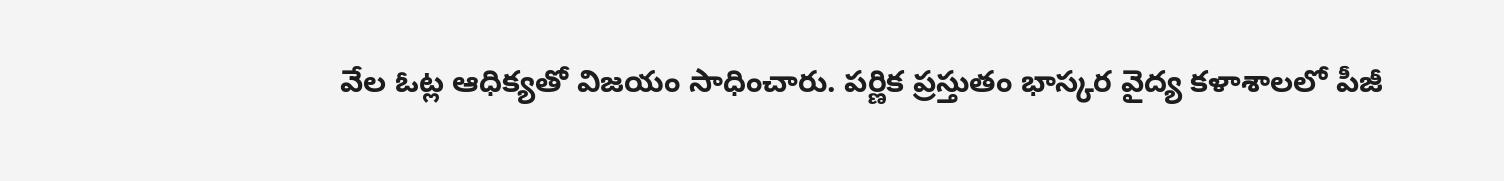వేల ఓట్ల ఆధిక్యతో విజయం సాధించారు. పర్ణిక ప్రస్తుతం భాస్కర వైద్య కళాశాలలో పీజీ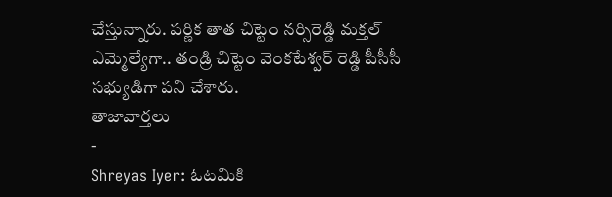చేస్తున్నారు. పర్ణిక తాత చిట్టెం నర్సిరెడ్డి మక్తల్ ఎమ్మెల్యేగా.. తండ్రి చిట్టెం వెంకటేశ్వర్ రెడ్డి పీసీసీ సభ్యుడిగా పని చేశారు.
తాజావార్తలు
-
Shreyas Iyer: ఓటమికి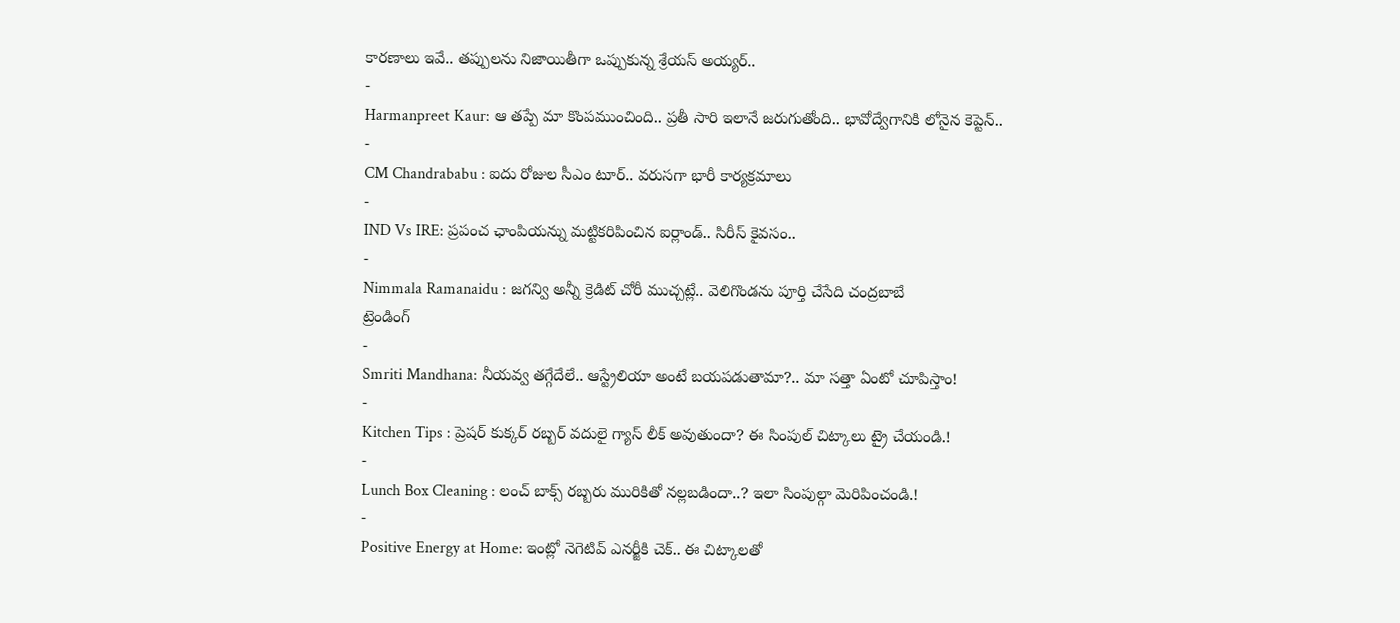కారణాలు ఇవే.. తప్పులను నిజాయితీగా ఒప్పుకున్న శ్రేయస్ అయ్యర్..
-
Harmanpreet Kaur: ఆ తప్పే మా కొంపముంచింది.. ప్రతీ సారి ఇలానే జరుగుతోంది.. భావోద్వేగానికి లోనైన కెప్టెన్..
-
CM Chandrababu : ఐదు రోజుల సీఎం టూర్.. వరుసగా భారీ కార్యక్రమాలు
-
IND Vs IRE: ప్రపంచ ఛాంపియన్ను మట్టికరిపించిన ఐర్లాండ్.. సిరీస్ కైవసం..
-
Nimmala Ramanaidu : జగన్వి అన్నీ క్రెడిట్ చోరీ ముచ్చట్లే.. వెలిగొండను పూర్తి చేసేది చంద్రబాబే
ట్రెండింగ్
-
Smriti Mandhana: నీయవ్వ తగ్గేదేలే.. ఆస్ట్రేలియా అంటే బయపడుతామా?.. మా సత్తా ఏంటో చూపిస్తాం!
-
Kitchen Tips : ప్రెషర్ కుక్కర్ రబ్బర్ వదులై గ్యాస్ లీక్ అవుతుందా? ఈ సింపుల్ చిట్కాలు ట్రై చేయండి.!
-
Lunch Box Cleaning : లంచ్ బాక్స్ రబ్బరు మురికితో నల్లబడిందా..? ఇలా సింపుల్గా మెరిపించండి.!
-
Positive Energy at Home: ఇంట్లో నెగెటివ్ ఎనర్జీకి చెక్.. ఈ చిట్కాలతో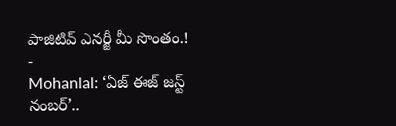పాజిటివ్ ఎనర్జీ మీ సొంతం.!
-
Mohanlal: ‘ఏజ్ ఈజ్ జస్ట్ నంబర్’..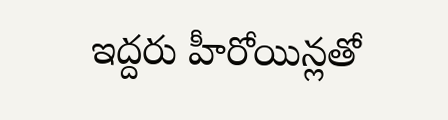ఇద్దరు హీరోయిన్లతో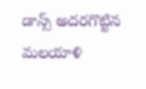డాన్స్ అదరగొట్టిన మలయాళి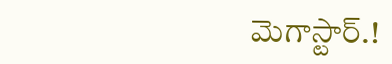మెగాస్టార్.!